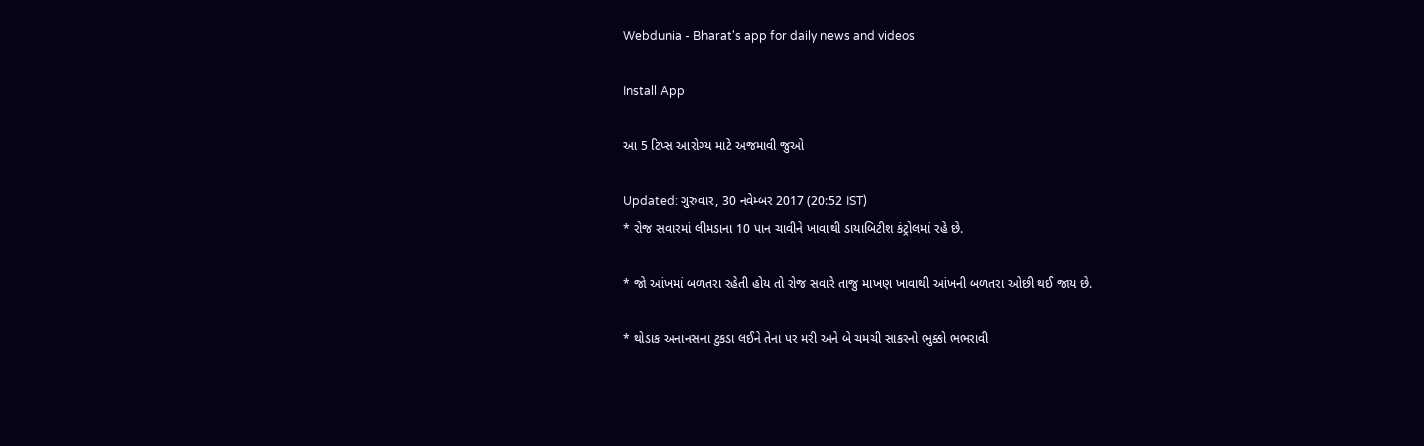Webdunia - Bharat's app for daily news and videos

Install App

આ 5 ટિપ્સ આરોગ્ય માટે અજમાવી જુઓ

Updated: ગુરુવાર, 30 નવેમ્બર 2017 (20:52 IST)
* રોજ સવારમાં લીમડાના 10 પાન ચાવીને ખાવાથી ડાયાબિટીશ કંટ્રોલમાં રહે છે.

* જો આંખમાં બળતરા રહેતી હોય તો રોજ સવારે તાજુ માખણ ખાવાથી આંખની બળતરા ઓછી થઈ જાય છે.

* થોડાક અનાનસના ટુકડા લઈને તેના પર મરી અને બે ચમચી સાકરનો ભુક્કો ભભરાવી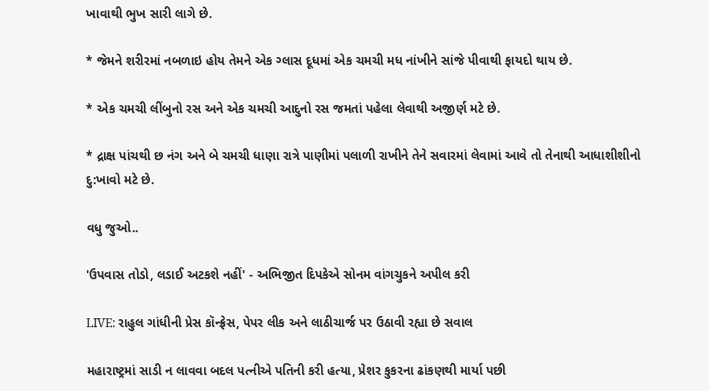ખાવાથી ભુખ સારી લાગે છે.

* જેમને શરીરમાં નબળાઇ હોય તેમને એક ગ્લાસ દૂધમાં એક ચમચી મધ નાંખીને સાંજે પીવાથી ફાયદો થાય છે.

* એક ચમચી લીંબુનો રસ અને એક ચમચી આદુનો રસ જમતાં પહેલા લેવાથી અજીર્ણ મટે છે.

* દ્રાક્ષ પાંચથી છ નંગ અને બે ચમચી ધાણા રાત્રે પાણીમાં પલાળી રાખીને તેને સવારમાં લેવામાં આવે તો તેનાથી આધાશીશીનો દુ:ખાવો મટે છે.

વધુ જુઓ..

'ઉપવાસ તોડો, લડાઈ અટકશે નહીં' - અભિજીત દિપકેએ સોનમ વાંગચુકને અપીલ કરી

LIVE: રાહુલ ગાંધીની પ્રેસ કૉન્ફ્રેસ, પેપર લીક અને લાઠીચાર્જ પર ઉઠાવી રહ્યા છે સવાલ

મહારાષ્ટ્રમાં સાડી ન લાવવા બદલ પત્નીએ પતિની કરી હત્યા, પ્રેશર કુકરના ઢાંકણથી માર્યા પછી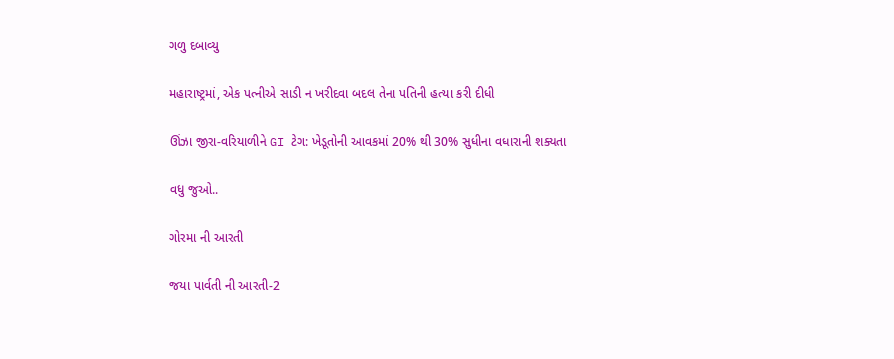ગળુ દબાવ્યુ

મહારાષ્ટ્રમાં, એક પત્નીએ સાડી ન ખરીદવા બદલ તેના પતિની હત્યા કરી દીધી

ઊંઝા જીરા-વરિયાળીને GI ટેગ: ખેડૂતોની આવકમાં 20% થી 30% સુધીના વધારાની શક્યતા

વધુ જુઓ..

ગોરમા ની આરતી

જયા પાર્વતી ની આરતી-2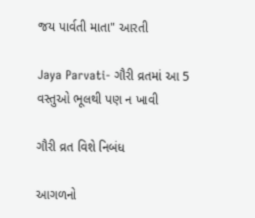જય પાર્વતી માતા" આરતી

Jaya Parvati- ગૌરી વ્રતમાં આ 5 વસ્તુઓ ભૂલથી પણ ન ખાવી

ગૌરી વ્રત વિશે નિબંધ

આગળનો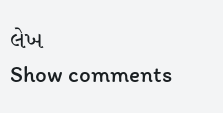લેખ
Show comments